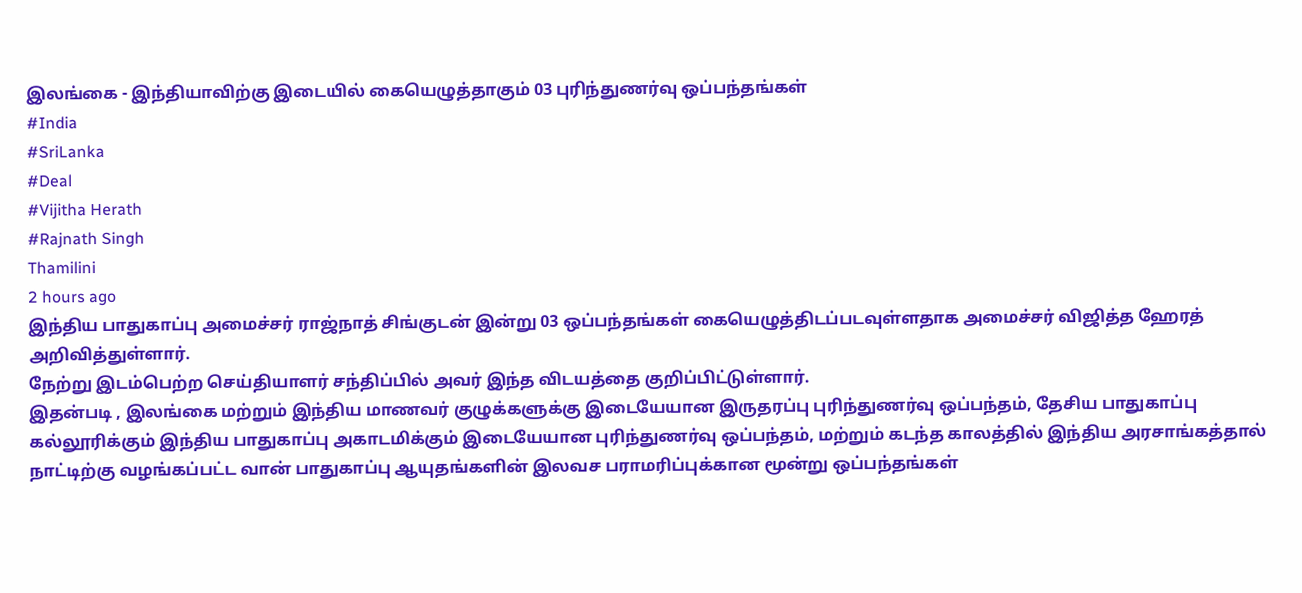இலங்கை - இந்தியாவிற்கு இடையில் கையெழுத்தாகும் 03 புரிந்துணர்வு ஒப்பந்தங்கள்
#India
#SriLanka
#Deal
#Vijitha Herath
#Rajnath Singh
Thamilini
2 hours ago
இந்திய பாதுகாப்பு அமைச்சர் ராஜ்நாத் சிங்குடன் இன்று 03 ஒப்பந்தங்கள் கையெழுத்திடப்படவுள்ளதாக அமைச்சர் விஜித்த ஹேரத் அறிவித்துள்ளார்.
நேற்று இடம்பெற்ற செய்தியாளர் சந்திப்பில் அவர் இந்த விடயத்தை குறிப்பிட்டுள்ளார்.
இதன்படி , இலங்கை மற்றும் இந்திய மாணவர் குழுக்களுக்கு இடையேயான இருதரப்பு புரிந்துணர்வு ஒப்பந்தம், தேசிய பாதுகாப்பு கல்லூரிக்கும் இந்திய பாதுகாப்பு அகாடமிக்கும் இடையேயான புரிந்துணர்வு ஒப்பந்தம், மற்றும் கடந்த காலத்தில் இந்திய அரசாங்கத்தால் நாட்டிற்கு வழங்கப்பட்ட வான் பாதுகாப்பு ஆயுதங்களின் இலவச பராமரிப்புக்கான மூன்று ஒப்பந்தங்கள்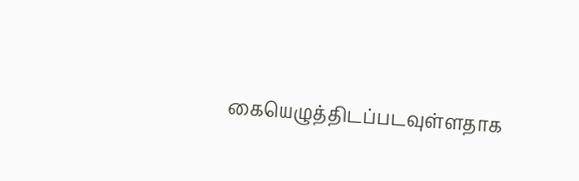கையெழுத்திடப்படவுள்ளதாக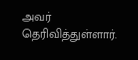அவர் தெரிவித்துள்ளார்.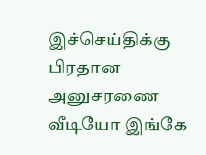இச்செய்திக்கு பிரதான அனுசரணை
வீடியோ இங்கே